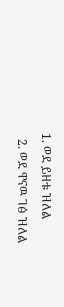1. ወደ ይዘቱ ዝለል
  2. ወደ ዋናዉ ገፅ ዝለል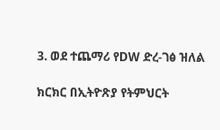3. ወደ ተጨማሪ የDW ድረ-ገፅ ዝለል

ክርክር በኢትዮጽያ የትምህርት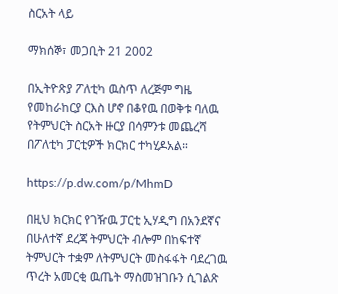ስርአት ላይ

ማክሰኞ፣ መጋቢት 21 2002

በኢትዮጽያ ፖለቲካ ዉስጥ ለረጅም ግዜ የመከራከርያ ርእስ ሆኖ በቆየዉ በወቅቱ ባለዉ የትምህርት ስርአት ዙርያ በሳምንቱ መጨረሻ በፖለቲካ ፓርቲዎች ክርክር ተካሂዶአል።

https://p.dw.com/p/MhmD

በዚህ ክርክር የገዥዉ ፓርቲ ኢሃዲግ በአንደኛና በሁለተኛ ደረጃ ትምህርት ብሎም በከፍተኛ ትምህርት ተቋም ለትምህርት መስፋፋት ባደረገዉ ጥረት አመርቂ ዉጤት ማስመዝገቡን ሲገልጽ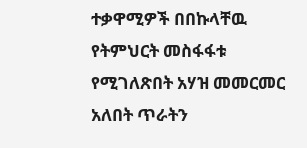ተቃዋሚዎች በበኩላቸዉ የትምህርት መስፋፋቱ የሚገለጽበት አሃዝ መመርመር አለበት ጥራትን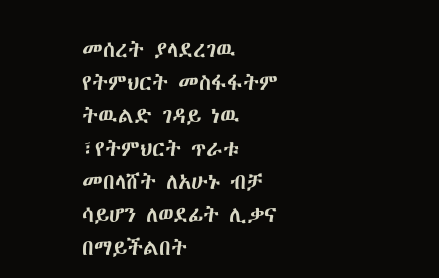መሰረት ያላደረገዉ የትምህርት መስፋፋትም ትዉልድ ገዳይ ነዉ ፣የትምህርት ጥራቱ መበላሸት ለአሁኑ ብቻ ሳይሆን ለወደፊት ሊቃና በማይችልበት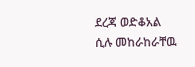ደረጃ ወድቆአል ሲሉ መከራከራቸዉ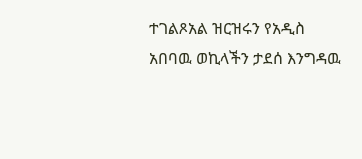ተገልጾአል ዝርዝሩን የአዲስ አበባዉ ወኪላችን ታደሰ እንግዳዉ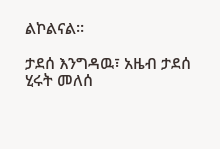ልኮልናል።

ታደሰ እንግዳዉ፣ አዜብ ታደሰ
ሂሩት መለሰ